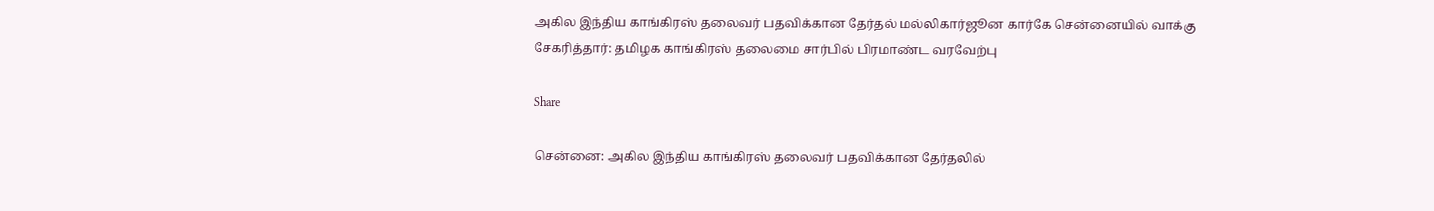அகில இந்திய காங்கிரஸ் தலைவர் பதவிக்கான தேர்தல் மல்லிகார்ஜூன கார்கே சென்னையில் வாக்கு சேகரித்தார்: தமிழக காங்கிரஸ் தலைமை சார்பில் பிரமாண்ட வரவேற்பு

Share

சென்னை: அகில இந்திய காங்கிரஸ் தலைவர் பதவிக்கான தேர்தலில்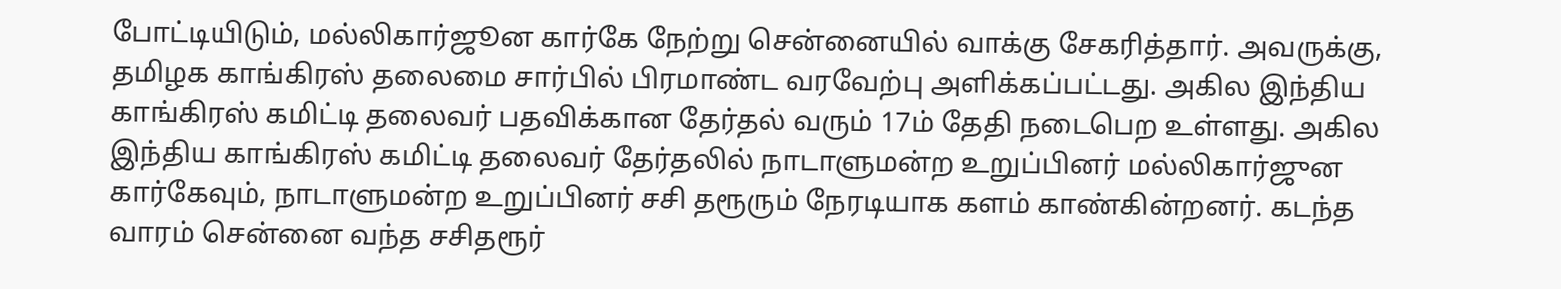போட்டியிடும், மல்லிகார்ஜூன கார்கே நேற்று சென்னையில் வாக்கு சேகரித்தார். அவருக்கு, தமிழக காங்கிரஸ் தலைமை சார்பில் பிரமாண்ட வரவேற்பு அளிக்கப்பட்டது. அகில இந்திய காங்கிரஸ் கமிட்டி தலைவர் பதவிக்கான தேர்தல் வரும் 17ம் தேதி நடைபெற உள்ளது. அகில இந்திய காங்கிரஸ் கமிட்டி தலைவர் தேர்தலில் நாடாளுமன்ற உறுப்பினர் மல்லிகார்ஜுன கார்கேவும், நாடாளுமன்ற உறுப்பினர் சசி தரூரும் நேரடியாக களம் காண்கின்றனர். கடந்த வாரம் சென்னை வந்த சசிதரூர்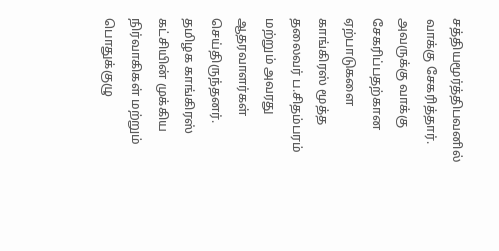சத்தியமூர்த்திபவனில் வாக்கு சேகரித்தார். அவருக்கு வாக்கு சேகரிப்பதற்கான ஏற்பாடுகளை காங்கிரஸ் மூத்த தலைவர் ப.சிதம்பரம் மற்றும் அவரது ஆதரவாளர்கள் செய்திருந்தனர். தமிழக காங்கிரஸ் கட்சியின் முக்கிய நிர்வாகிகள் மற்றும் பொதுக்குழு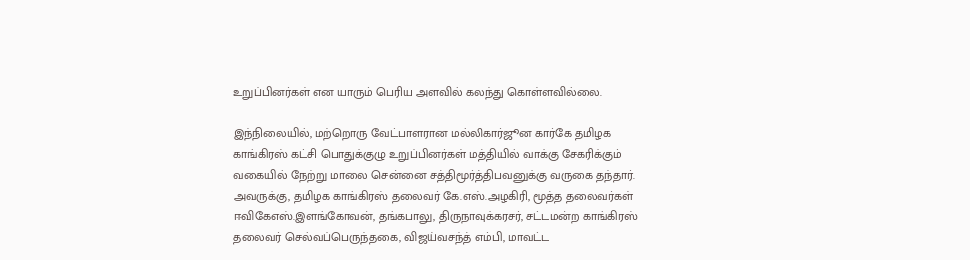உறுப்பினர்கள் என யாரும் பெரிய அளவில் கலந்து கொள்ளவில்லை.

இந்நிலையில், மற்றொரு வேட்பாளரான மல்லிகார்ஜூன கார்கே தமிழக காங்கிரஸ் கட்சி பொதுக்குழு உறுப்பினர்கள் மத்தியில் வாக்கு சேகரிக்கும் வகையில் நேற்று மாலை சென்னை சத்திமூர்த்திபவனுக்கு வருகை தந்தார். அவருக்கு, தமிழக காங்கிரஸ் தலைவர் கே.எஸ்.அழகிரி, மூத்த தலைவர்கள் ஈவிகேஎஸ்.இளங்கோவன், தங்கபாலு, திருநாவுக்கரசர், சட்டமன்ற காங்கிரஸ் தலைவர் செல்வப்பெருந்தகை, விஜய்வசந்த் எம்பி, மாவட்ட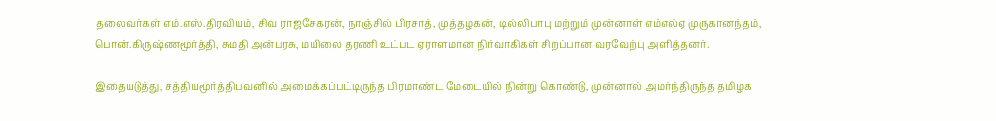தலைவர்கள் எம்.எஸ்.திரவியம், சிவ ராஜசேகரன், நாஞ்சில் பிரசாத், முத்தழகன், டில்லிபாபு மற்றும் முன்னாள் எம்எல்ஏ முருகானந்தம், பொன்.கிருஷ்ணமூர்த்தி, சுமதி அன்பரசு, மயிலை தரணி உட்பட ஏராளமான நிர்வாகிகள் சிறப்பான வரவேற்பு அளித்தனர்.

இதையடுத்து, சத்தியமூர்த்திபவனில் அமைக்கப்பட்டிருந்த பிரமாண்ட மேடையில் நின்று கொண்டு, முன்னால் அமர்ந்திருந்த தமிழக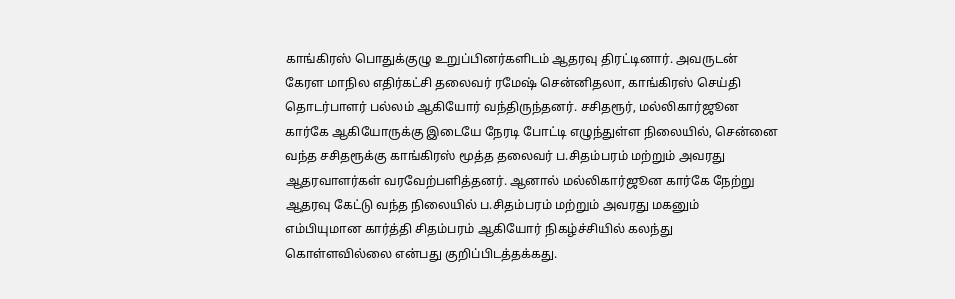காங்கிரஸ் பொதுக்குழு உறுப்பினர்களிடம் ஆதரவு திரட்டினார். அவருடன் கேரள மாநில எதிர்கட்சி தலைவர் ரமேஷ் சென்னிதலா, காங்கிரஸ் செய்தி தொடர்பாளர் பல்லம் ஆகியோர் வந்திருந்தனர். சசிதரூர், மல்லிகார்ஜூன கார்கே ஆகியோருக்கு இடையே நேரடி போட்டி எழுந்துள்ள நிலையில், சென்னை வந்த சசிதரூக்கு காங்கிரஸ் மூத்த தலைவர் ப.சிதம்பரம் மற்றும் அவரது ஆதரவாளர்கள் வரவேற்பளித்தனர். ஆனால் மல்லிகார்ஜூன கார்கே நேற்று ஆதரவு கேட்டு வந்த நிலையில் ப.சிதம்பரம் மற்றும் அவரது மகனும் எம்பியுமான கார்த்தி சிதம்பரம் ஆகியோர் நிகழ்ச்சியில் கலந்து கொள்ளவில்லை என்பது குறிப்பிடத்தக்கது.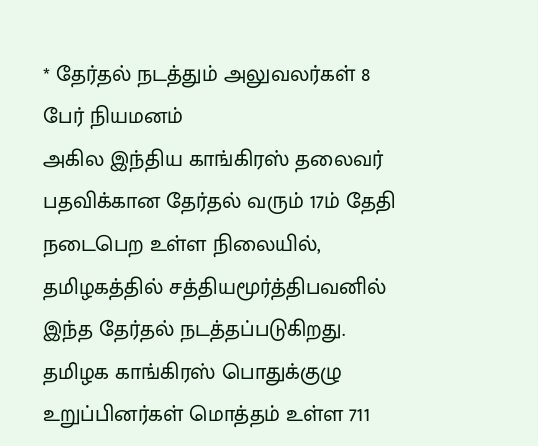* தேர்தல் நடத்தும் அலுவலர்கள் 8 பேர் நியமனம்
அகில இந்திய காங்கிரஸ் தலைவர் பதவிக்கான தேர்தல் வரும் 17ம் தேதி நடைபெற உள்ள நிலையில், தமிழகத்தில் சத்தியமூர்த்திபவனில் இந்த தேர்தல் நடத்தப்படுகிறது. தமிழக காங்கிரஸ் பொதுக்குழு உறுப்பினர்கள் மொத்தம் உள்ள 711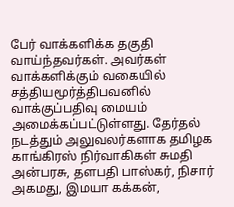பேர் வாக்களிக்க தகுதி வாய்ந்தவர்கள். அவர்கள் வாக்களிக்கும் வகையில் சத்தியமூர்த்திபவனில் வாக்குப்பதிவு மையம் அமைக்கப்பட்டுள்ளது. தேர்தல் நடத்தும் அலுவலர்களாக தமிழக காங்கிரஸ் நிர்வாகிகள் சுமதி அன்பரசு, தளபதி பாஸ்கர், நிசார் அகமது, இமயா கக்கன்,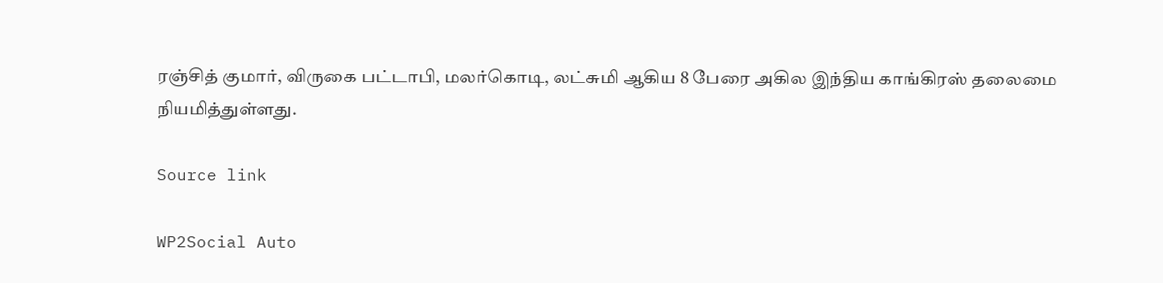ரஞ்சித் குமார், விருகை பட்டாபி, மலர்கொடி, லட்சுமி ஆகிய 8 பேரை அகில இந்திய காங்கிரஸ் தலைமை நியமித்துள்ளது.

Source link

WP2Social Auto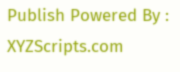Publish Powered By : XYZScripts.com